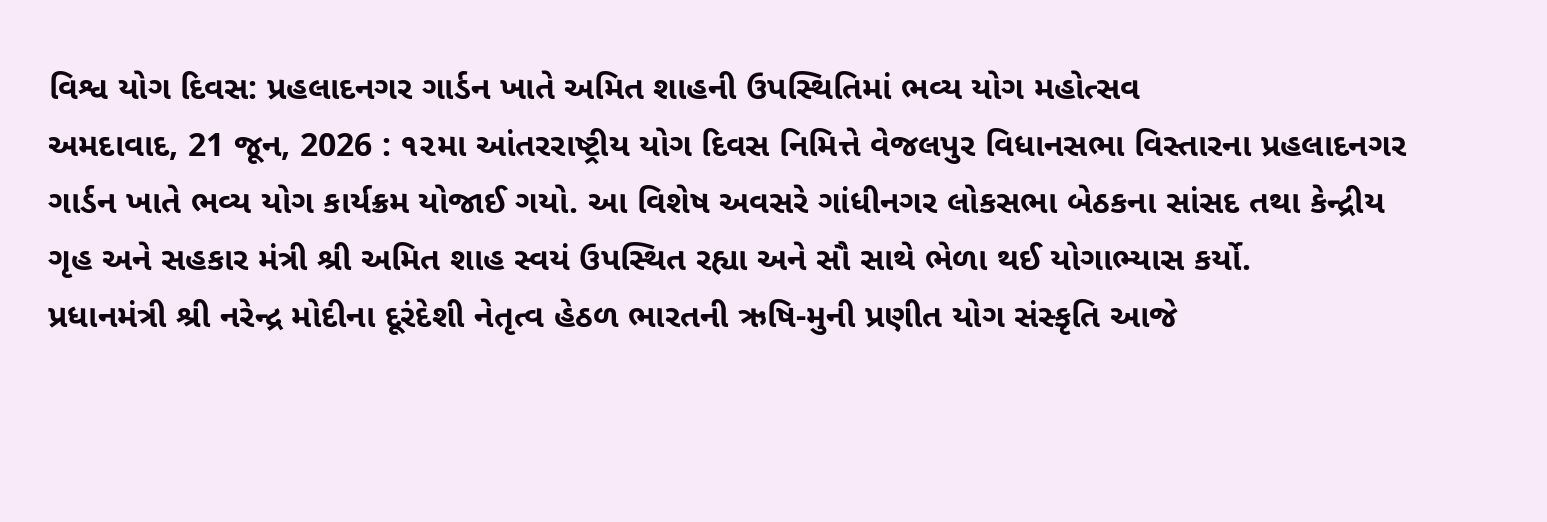વિશ્વ યોગ દિવસ: પ્રહલાદનગર ગાર્ડન ખાતે અમિત શાહની ઉપસ્થિતિમાં ભવ્ય યોગ મહોત્સવ
અમદાવાદ, 21 જૂન, 2026 : ૧૨મા આંતરરાષ્ટ્રીય યોગ દિવસ નિમિત્તે વેજલપુર વિધાનસભા વિસ્તારના પ્રહલાદનગર ગાર્ડન ખાતે ભવ્ય યોગ કાર્યક્રમ યોજાઈ ગયો. આ વિશેષ અવસરે ગાંધીનગર લોકસભા બેઠકના સાંસદ તથા કેન્દ્રીય ગૃહ અને સહકાર મંત્રી શ્રી અમિત શાહ સ્વયં ઉપસ્થિત રહ્યા અને સૌ સાથે ભેળા થઈ યોગાભ્યાસ કર્યો.
પ્રધાનમંત્રી શ્રી નરેન્દ્ર મોદીના દૂરંદેશી નેતૃત્વ હેઠળ ભારતની ઋષિ-મુની પ્રણીત યોગ સંસ્કૃતિ આજે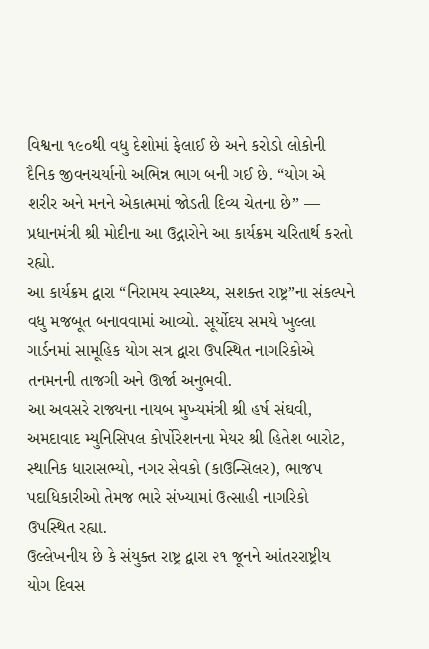વિશ્વના ૧૯૦થી વધુ દેશોમાં ફેલાઈ છે અને કરોડો લોકોની દૈનિક જીવનચર્યાનો અભિન્ન ભાગ બની ગઈ છે. “યોગ એ શરીર અને મનને એકાત્મમાં જોડતી દિવ્ય ચેતના છે” — પ્રધાનમંત્રી શ્રી મોદીના આ ઉદ્ગારોને આ કાર્યક્રમ ચરિતાર્થ કરતો રહ્યો.
આ કાર્યક્રમ દ્વારા “નિરામય સ્વાસ્થ્ય, સશક્ત રાષ્ટ્ર”ના સંકલ્પને વધુ મજબૂત બનાવવામાં આવ્યો. સૂર્યોદય સમયે ખુલ્લા ગાર્ડનમાં સામૂહિક યોગ સત્ર દ્વારા ઉપસ્થિત નાગરિકોએ તનમનની તાજગી અને ઊર્જા અનુભવી.
આ અવસરે રાજ્યના નાયબ મુખ્યમંત્રી શ્રી હર્ષ સંઘવી, અમદાવાદ મ્યુનિસિપલ કોર્પોરેશનના મેયર શ્રી હિતેશ બારોટ, સ્થાનિક ધારાસભ્યો, નગર સેવકો (કાઉન્સિલર), ભાજપ પદાધિકારીઓ તેમજ ભારે સંખ્યામાં ઉત્સાહી નાગરિકો ઉપસ્થિત રહ્યા.
ઉલ્લેખનીય છે કે સંયુક્ત રાષ્ટ્ર દ્વારા ૨૧ જૂનને આંતરરાષ્ટ્રીય યોગ દિવસ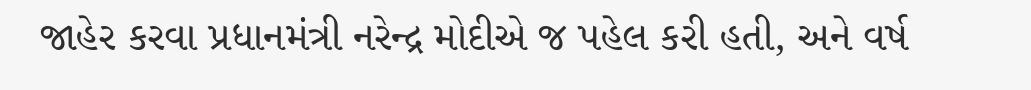જાહેર કરવા પ્રધાનમંત્રી નરેન્દ્ર મોદીએ જ પહેલ કરી હતી, અને વર્ષ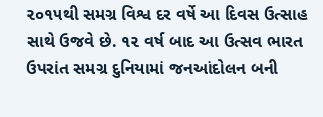૨૦૧૫થી સમગ્ર વિશ્વ દર વર્ષે આ દિવસ ઉત્સાહ સાથે ઉજવે છે. ૧૨ વર્ષ બાદ આ ઉત્સવ ભારત ઉપરાંત સમગ્ર દુનિયામાં જનઆંદોલન બની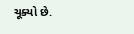ચૂક્યો છે.